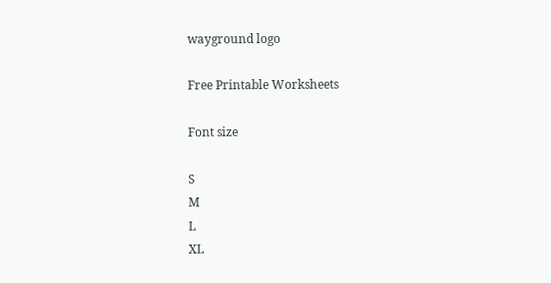wayground logo

Free Printable Worksheets

Font size

S
M
L
XL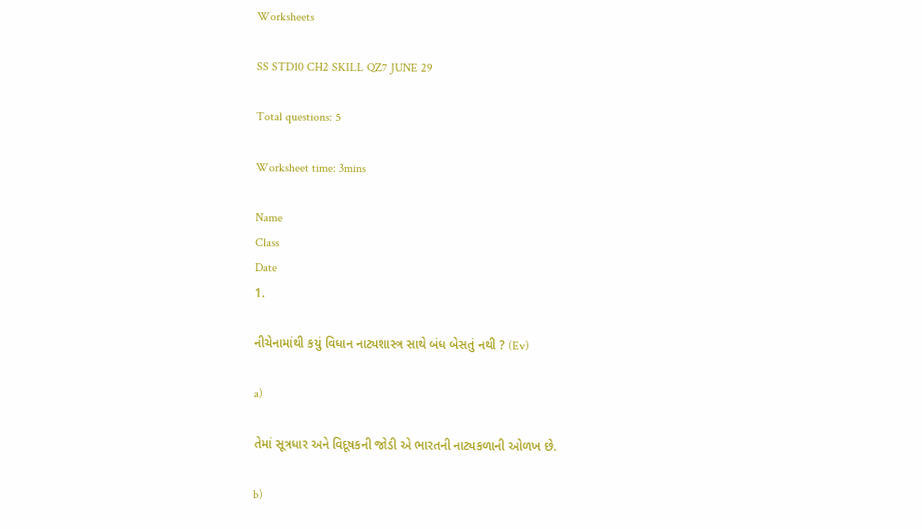Worksheets

SS STD10 CH2 SKILL QZ7 JUNE 29

Total questions: 5

Worksheet time: 3mins

Name
Class
Date
1.

નીચેનામાંથી કયું વિધાન નાટ્યશાસ્ત્ર સાથે બંધ બેસતું નથી ? (Ev)

a)

તેમાં સૂત્રધાર અને વિદૂષકની જોડી એ ભારતની નાટ્યકળાની ઓળખ છે.

b)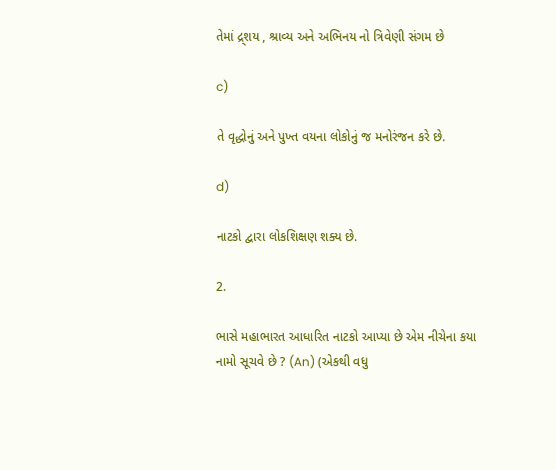તેમાં દ્ર્શય , શ્રાવ્ય અને અભિનય નો ત્રિવેણી સંગમ છે

c)

તે વૃદ્ધોનું અને પુખ્ત વયના લોકોનું જ મનોરંજન કરે છે.

d)

નાટકો દ્વારા લોકશિક્ષણ શક્ય છે.

2.

ભાસે મહાભારત આધારિત નાટકો આપ્યા છે એમ નીચેના કયા નામો સૂચવે છે ? (An) (એકથી વધુ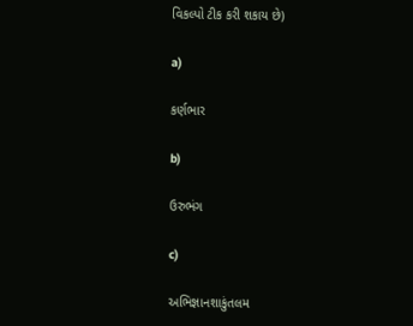વિકલ્પો ટીક કરી શકાય છે)

a)

કર્ણભાર

b)

ઉરુભંગ

c)

અભિજ્ઞાનશાકુંતલમ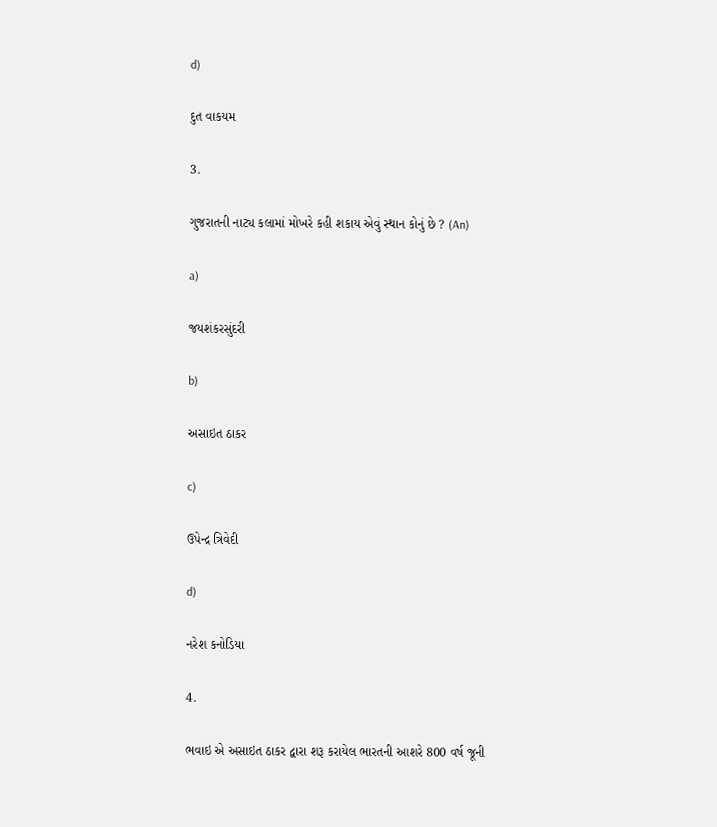d)

દુત વાકયમ

3.

ગુજરાતની નાટ્ય કલામાં મોખરે કહી શકાય એવું સ્થાન કોનું છે ? (An)

a)

જયશંકરસુંદરી

b)

અસાઇત ઠાકર

c)

ઉપેન્દ્ર ત્રિવેદી

d)

નરેશ કનોડિયા

4.

ભવાઇ એ અસાઇત ઠાકર દ્વારા શરૂ કરાયેલ ભારતની આશરે 800 વર્ષ જૂની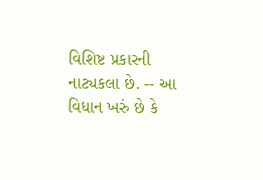વિશિષ્ટ પ્રકારની નાટ્યકલા છે. -- આ વિધાન ખરું છે કે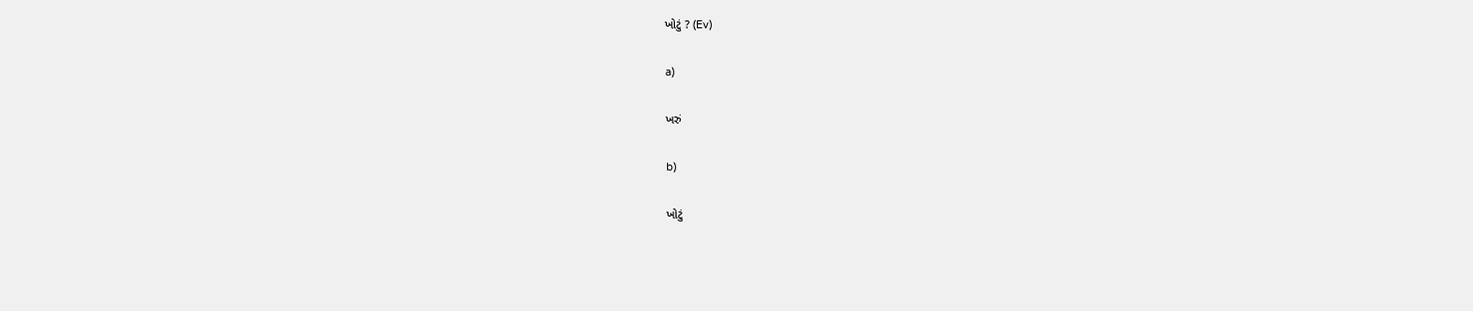ખોટું ? (Ev)

a)

ખરું

b)

ખોટું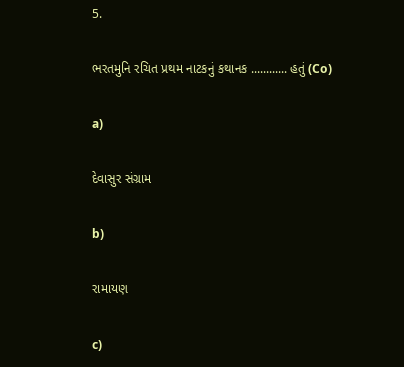5.

ભરતમુનિ રચિત પ્રથમ નાટકનું કથાનક ............ હતું (Co)

a)

દેવાસુર સંગ્રામ

b)

રામાયણ

c)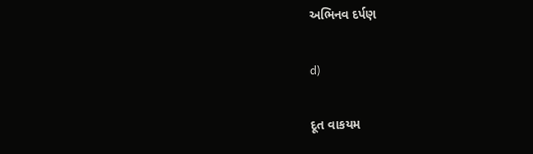અભિનવ દર્પણ

d)

દૂત વાકયમ